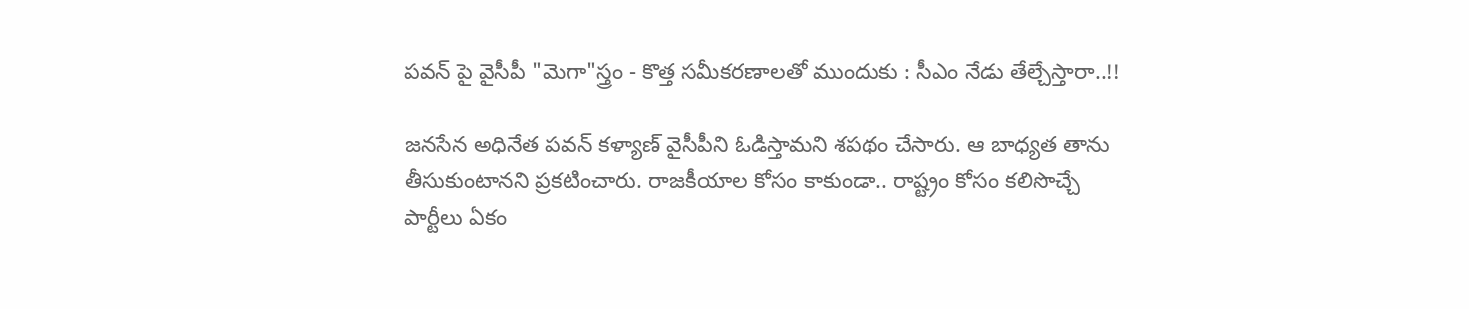పవన్ పై వైసీపీ "మెగా"స్త్రం - కొత్త సమీకరణాలతో ముందుకు : సీఎం నేడు తేల్చేస్తారా..!!

జనసేన అధినేత పవన్ కళ్యాణ్ వైసీపీని ఓడిస్తామని శపథం చేసారు. ఆ బాధ్యత తాను తీసుకుంటానని ప్రకటించారు. రాజకీయాల కోసం కాకుండా.. రాష్ట్రం కోసం కలిసొచ్చే పార్టీలు ఏకం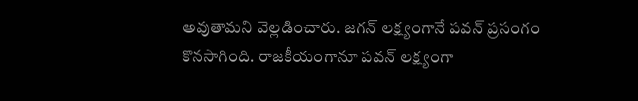అవుతామని వెల్లడించారు. జగన్ లక్ష్యంగానే పవన్ ప్రసంగం కొనసాగింది. రాజకీయంగానూ పవన్ లక్ష్యంగా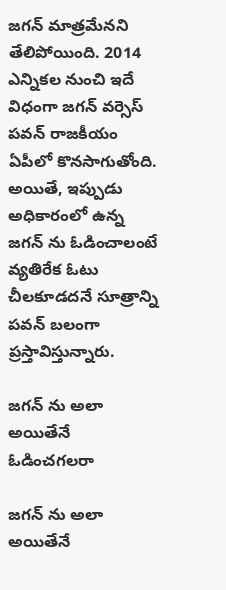జగన్ మాత్రమేనని తేలిపోయింది. 2014 ఎన్నికల నుంచి ఇదే విధంగా జగన్ వర్సెస్ పవన్ రాజకీయం ఏపీలో కొనసాగుతోంది. అయితే, ఇప్పుడు అధికారంలో ఉన్న జగన్ ను ఓడించాలంటే వ్యతిరేక ఓటు చీలకూడదనే సూత్రాన్ని పవన్ బలంగా ప్రస్తావిస్తున్నారు.

జగన్ ను అలా అయితేనే ఓడించగలరా

జగన్ ను అలా అయితేనే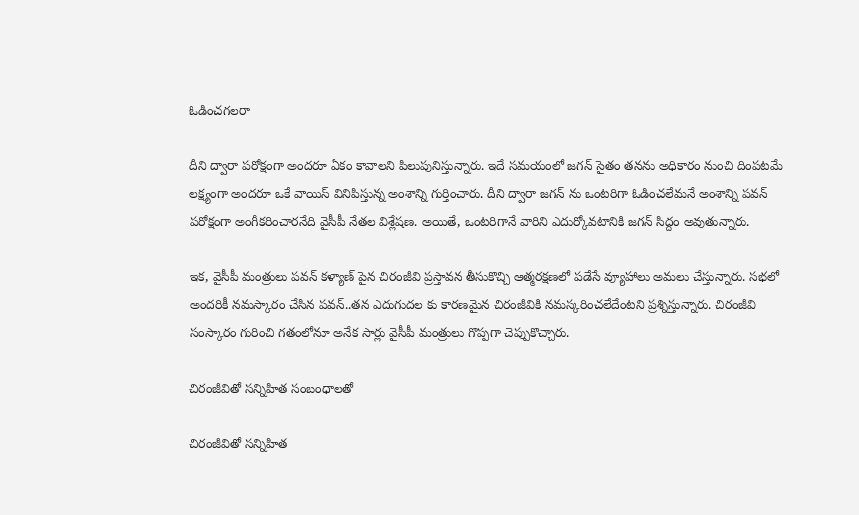ఓడించగలరా

దీని ద్వారా పరోక్షంగా అందరూ ఏకం కావాలని పిలుపునిస్తున్నారు. ఇదే సమయంలో జగన్ సైతం తనను అధికారం నుంచి దింపటమే లక్ష్యంగా అందరూ ఒకే వాయిస్ వినిపిస్తున్న అంశాన్ని గుర్తించారు. దీని ద్వారా జగన్ ను ఒంటరిగా ఓడించలేమనే అంశాన్ని పవన్ పరోక్షంగా అంగీకరించారనేది వైసీపీ నేతల విశ్లేషణ. అయితే, ఒంటరిగానే వారిని ఎదుర్కోవటానికి జగన్ సిద్దం అవుతున్నారు.

ఇక, వైసీపీ మంత్రులు పవన్ కళ్యాణ్ పైన చిరంజీవి ప్రస్తావన తీసుకొచ్చి ఆత్మరక్షణలో పడేసే వ్యూహాలు అమలు చేస్తున్నారు. సభలో అందరికీ నమస్కారం చేసిన పవన్..తన ఎదుగుదల కు కారణమైన చిరంజీవికి నమస్కరించలేదేంటని ప్రశ్నిస్తున్నారు. చిరంజీవి సంస్కారం గురించి గతంలోనూ అనేక సార్లు వైసీపీ మంత్రులు గొప్పగా చెప్పుకొచ్చారు.

చిరంజీవితో సన్నిహిత సంబంధాలతో

చిరంజీవితో సన్నిహిత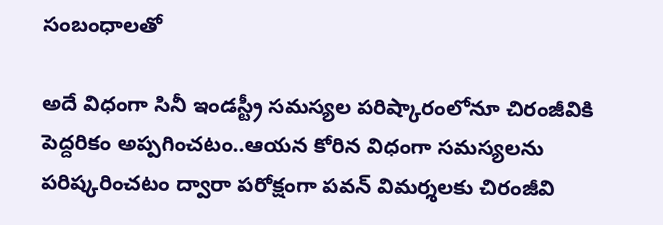సంబంధాలతో

అదే విధంగా సినీ ఇండస్ట్రీ సమస్యల పరిష్కారంలోనూ చిరంజీవికి పెద్దరికం అప్పగించటం..ఆయన కోరిన విధంగా సమస్యలను పరిష్కరించటం ద్వారా పరోక్షంగా పవన్ విమర్శలకు చిరంజీవి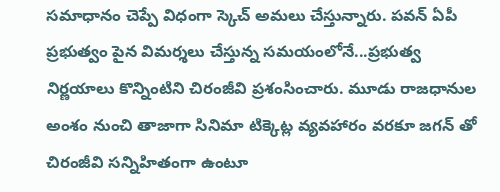సమాధానం చెప్పే విధంగా స్కెచ్ అమలు చేస్తున్నారు. పవన్ ఏపీ ప్రభుత్వం పైన విమర్శలు చేస్తున్న సమయంలోనే...ప్రభుత్వ నిర్ణయాలు కొన్నింటిని చిరంజీవి ప్రశంసించారు. మూడు రాజధానుల అంశం నుంచి తాజాగా సినిమా టిక్కెట్ల వ్యవహారం వరకూ జగన్ తో చిరంజీవి సన్నిహితంగా ఉంటూ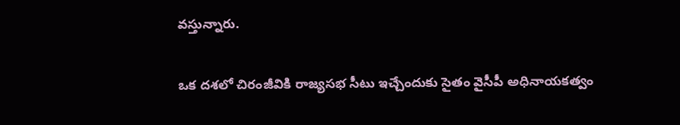వస్తున్నారు.

ఒక దశలో చిరంజీవికి రాజ్యసభ సీటు ఇచ్చేందుకు సైతం వైసీపీ అధినాయకత్వం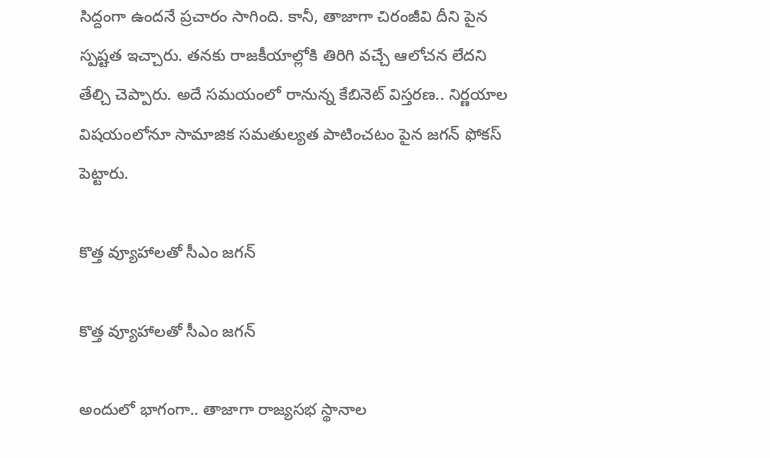సిద్దంగా ఉందనే ప్రచారం సాగింది. కానీ, తాజాగా చిరంజీవి దీని పైన స్పష్టత ఇచ్చారు. తనకు రాజకీయాల్లోకి తిరిగి వచ్చే ఆలోచన లేదని తేల్చి చెప్పారు. అదే సమయంలో రానున్న కేబినెట్ విస్తరణ.. నిర్ణయాల విషయంలోనూ సామాజిక సమతుల్యత పాటించటం పైన జగన్ ఫోకస్ పెట్టారు.

కొత్త వ్యూహాలతో సీఎం జగన్

కొత్త వ్యూహాలతో సీఎం జగన్

అందులో భాగంగా.. తాజాగా రాజ్యసభ స్థానాల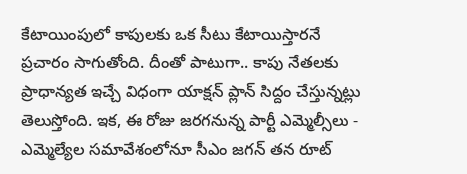కేటాయింపులో కాపులకు ఒక సీటు కేటాయిస్తారనే ప్రచారం సాగుతోంది. దీంతో పాటుగా.. కాపు నేతలకు ప్రాధాన్యత ఇచ్చే విధంగా యాక్షన్ ప్లాన్ సిద్దం చేస్తున్నట్లు తెలుస్తోంది. ఇక, ఈ రోజు జరగనున్న పార్టీ ఎమ్మెల్సీలు - ఎమ్మెల్యేల సమావేశంలోనూ సీఎం జగన్ తన రూట్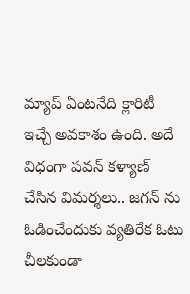మ్యాప్ ఏంటనేది క్లారిటీ ఇచ్చే అవకాశం ఉంది. అదే విధంగా పవన్ కళ్యాణ్ చేసిన విమర్శలు.. జగన్ ను ఓడించేందుకు వ్యతిరేక ఓటు చీలకుండా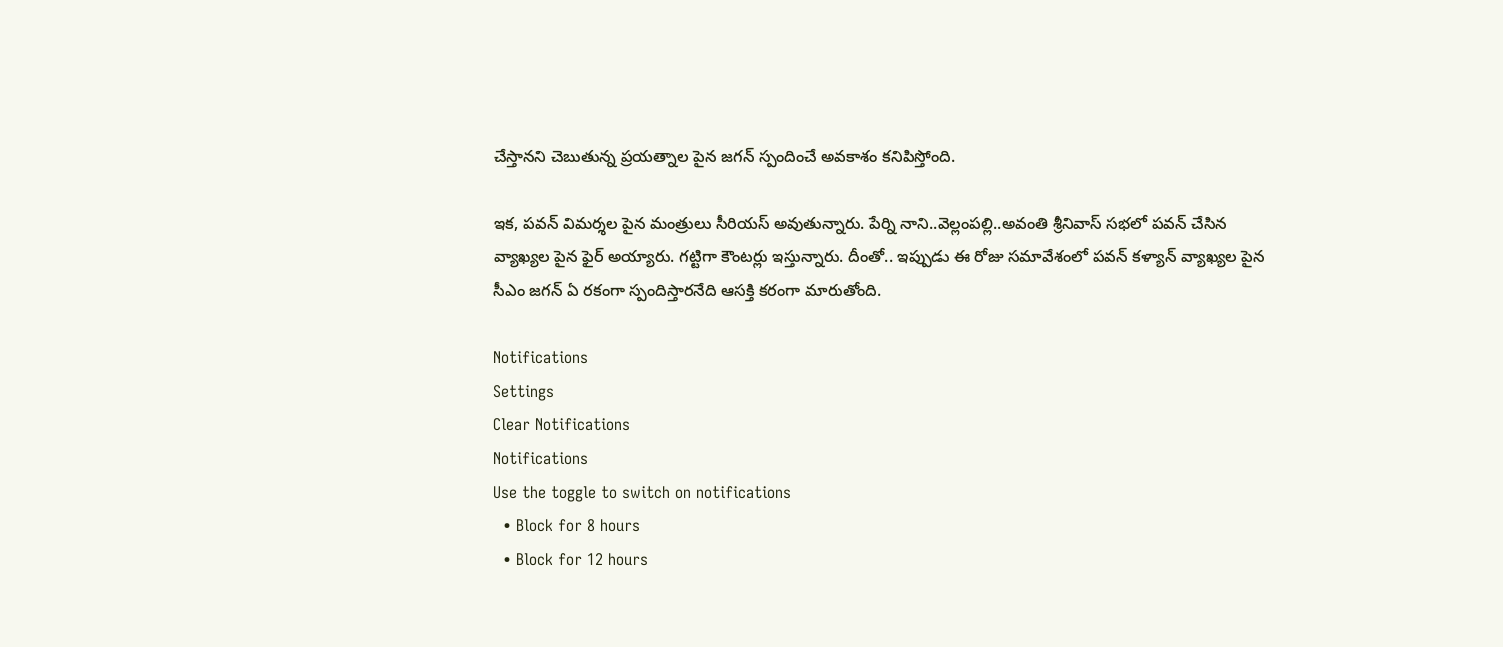చేస్తానని చెబుతున్న ప్రయత్నాల పైన జగన్ స్పందించే అవకాశం కనిపిస్తోంది.

ఇక, పవన్ విమర్శల పైన మంత్రులు సీరియస్ అవుతున్నారు. పేర్ని నాని..వెల్లంపల్లి..అవంతి శ్రీనివాస్ సభలో పవన్ చేసిన వ్యాఖ్యల పైన ఫైర్ అయ్యారు. గట్టిగా కౌంటర్లు ఇస్తున్నారు. దీంతో.. ఇప్పుడు ఈ రోజు సమావేశంలో పవన్ కళ్యాన్ వ్యాఖ్యల పైన సీఎం జగన్ ఏ రకంగా స్పందిస్తారనేది ఆసక్తి కరంగా మారుతోంది.

Notifications
Settings
Clear Notifications
Notifications
Use the toggle to switch on notifications
  • Block for 8 hours
  • Block for 12 hours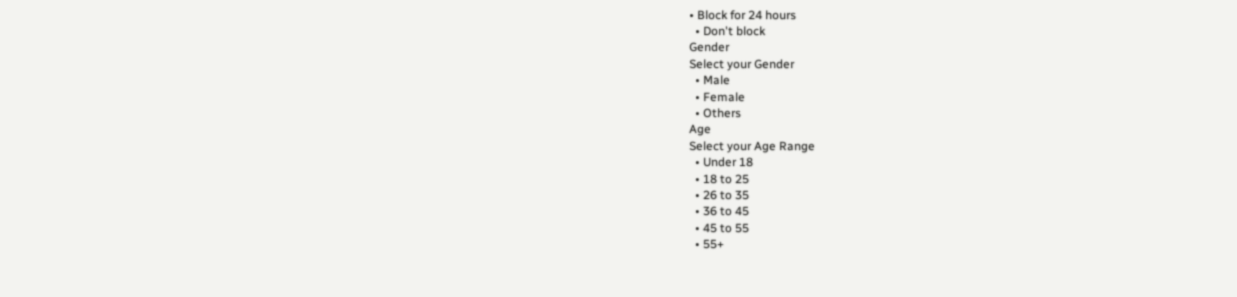• Block for 24 hours
  • Don't block
Gender
Select your Gender
  • Male
  • Female
  • Others
Age
Select your Age Range
  • Under 18
  • 18 to 25
  • 26 to 35
  • 36 to 45
  • 45 to 55
  • 55+